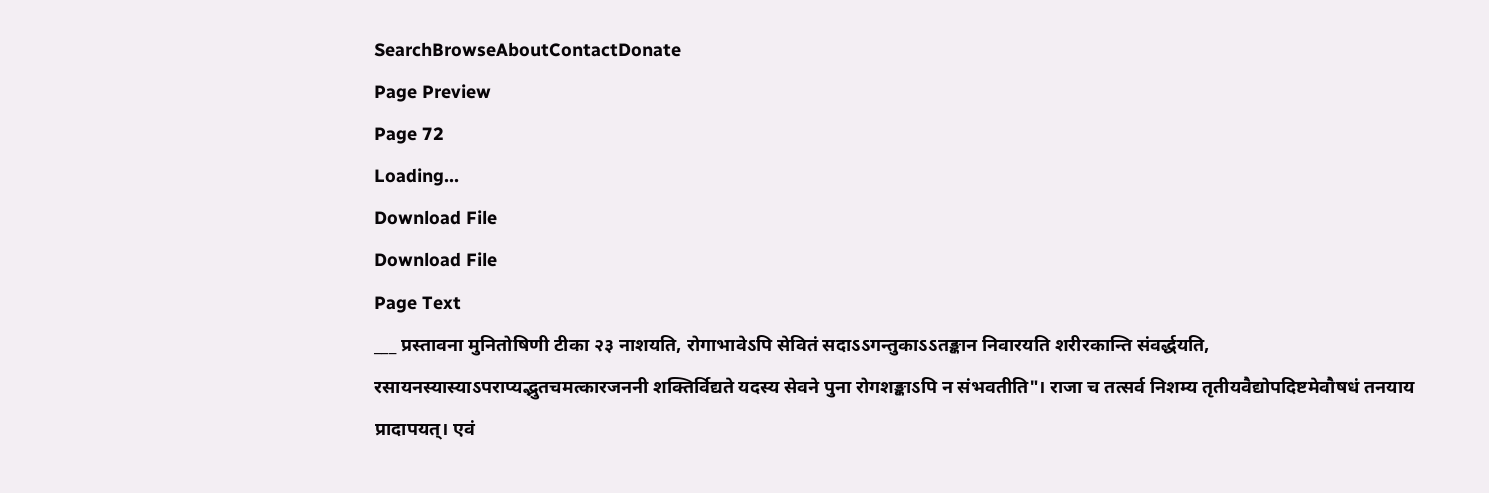SearchBrowseAboutContactDonate
Page Preview
Page 72
Loading...
Download File
Download File
Page Text
___ प्रस्तावना मुनितोषिणी टीका २३ नाशयति, रोगाभावेऽपि सेवितं सदाऽऽगन्तुकाऽऽतङ्कान निवारयति शरीरकान्ति संवर्द्धयति, रसायनस्यास्याऽपराप्यद्भुतचमत्कारजननी शक्तिर्विद्यते यदस्य सेवने पुना रोगशङ्काऽपि न संभवतीति"। राजा च तत्सर्व निशम्य तृतीयवैद्योपदिष्टमेवौषधं तनयाय प्रादापयत्। एवं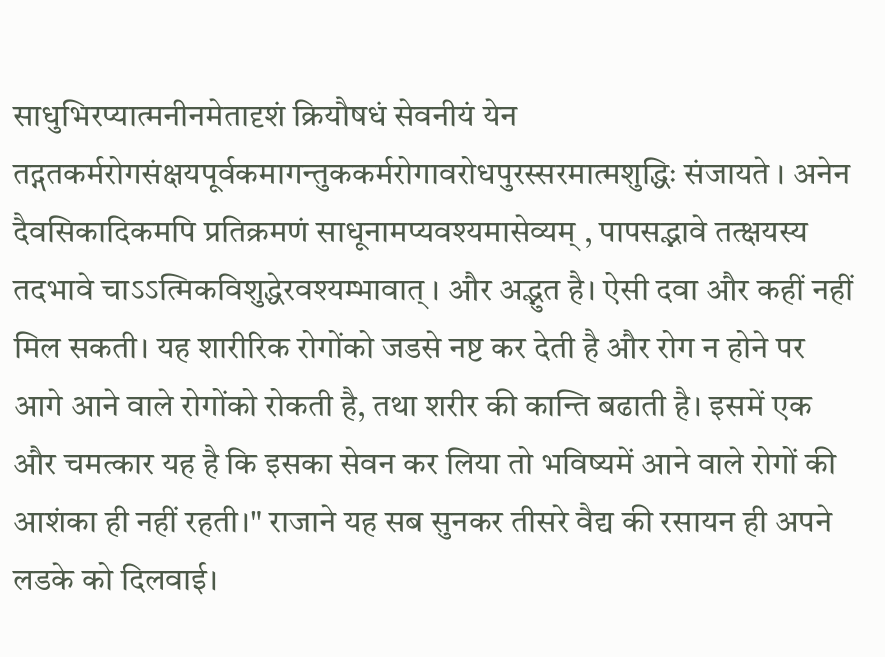साधुभिरप्यात्मनीनमेतादृशं क्रियौषधं सेवनीयं येन तद्गतकर्मरोगसंक्षयपूर्वकमागन्तुककर्मरोगावरोधपुरस्सरमात्मशुद्धिः संजायते । अनेन दैवसिकादिकमपि प्रतिक्रमणं साधूनामप्यवश्यमासेव्यम् , पापसद्भावे तत्क्षयस्य तदभावे चाऽऽत्मिकविशुद्धेरवश्यम्भावात् । और अद्भुत है। ऐसी दवा और कहीं नहीं मिल सकती। यह शारीरिक रोगोंको जडसे नष्ट कर देती है और रोग न होने पर आगे आने वाले रोगोंको रोकती है, तथा शरीर की कान्ति बढाती है। इसमें एक और चमत्कार यह है कि इसका सेवन कर लिया तो भविष्यमें आने वाले रोगों की आशंका ही नहीं रहती।" राजाने यह सब सुनकर तीसरे वैद्य की रसायन ही अपने लडके को दिलवाई।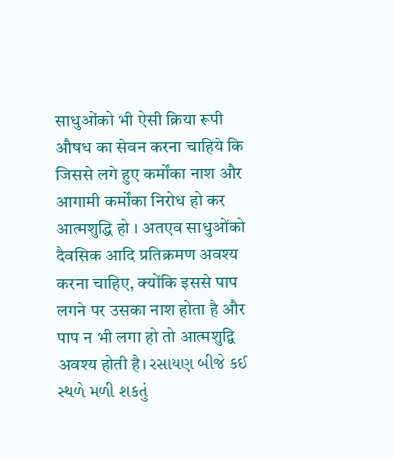साधुओंको भी ऐसी क्रिया रूपी औषध का सेवन करना चाहिये कि जिससे लगे हुए कर्मोंका नाश और आगामी कर्मोंका निरोध हो कर आत्मशुद्धि हो । अतएव साधुओंको दैवसिक आदि प्रतिक्रमण अवश्य करना चाहिए, क्योंकि इससे पाप लगने पर उसका नाश होता है और पाप न भी लगा हो तो आत्मशुद्वि अवश्य होती है। રસાયણ બીજે કઈ સ્થળે મળી શકતું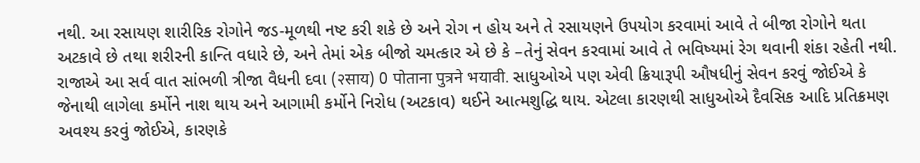નથી. આ રસાયણ શારીરિક રોગોને જડ-મૂળથી નષ્ટ કરી શકે છે અને રોગ ન હોય અને તે રસાયણને ઉપયોગ કરવામાં આવે તે બીજા રોગોને થતા અટકાવે છે તથા શરીરની કાન્તિ વધારે છે, અને તેમાં એક બીજો ચમત્કાર એ છે કે –તેનું સેવન કરવામાં આવે તે ભવિષ્યમાં રેગ થવાની શંકા રહેતી નથી. રાજાએ આ સર્વ વાત સાંભળી ત્રીજા વૈધની દવા (२साय) 0 पोताना पुत्रने भयावी. સાધુઓએ પણ એવી ક્રિયારૂપી ઔષધીનું સેવન કરવું જોઈએ કે જેનાથી લાગેલા કર્મોને નાશ થાય અને આગામી કર્મોને નિરોધ (અટકાવ) થઈને આત્મશુદ્ધિ થાય. એટલા કારણથી સાધુઓએ દૈવસિક આદિ પ્રતિક્રમણ અવશ્ય કરવું જોઈએ, કારણકે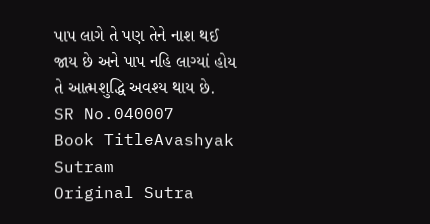પાપ લાગે તે પણ તેને નાશ થઈ જાય છે અને પાપ નહિ લાગ્યાં હોય તે આત્મશુદ્ધિ અવશ્ય થાય છે.
SR No.040007
Book TitleAvashyak Sutram
Original Sutra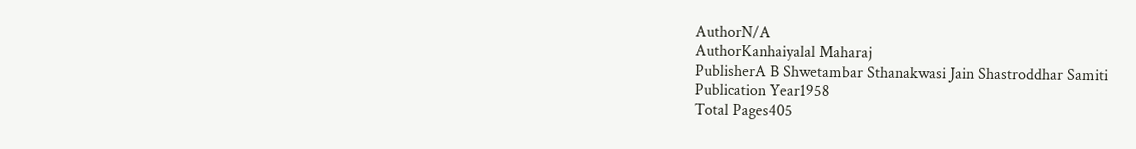AuthorN/A
AuthorKanhaiyalal Maharaj
PublisherA B Shwetambar Sthanakwasi Jain Shastroddhar Samiti
Publication Year1958
Total Pages405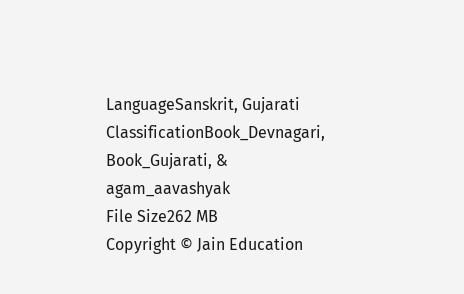LanguageSanskrit, Gujarati
ClassificationBook_Devnagari, Book_Gujarati, & agam_aavashyak
File Size262 MB
Copyright © Jain Education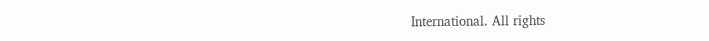International. All rights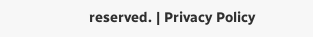reserved. | Privacy Policy